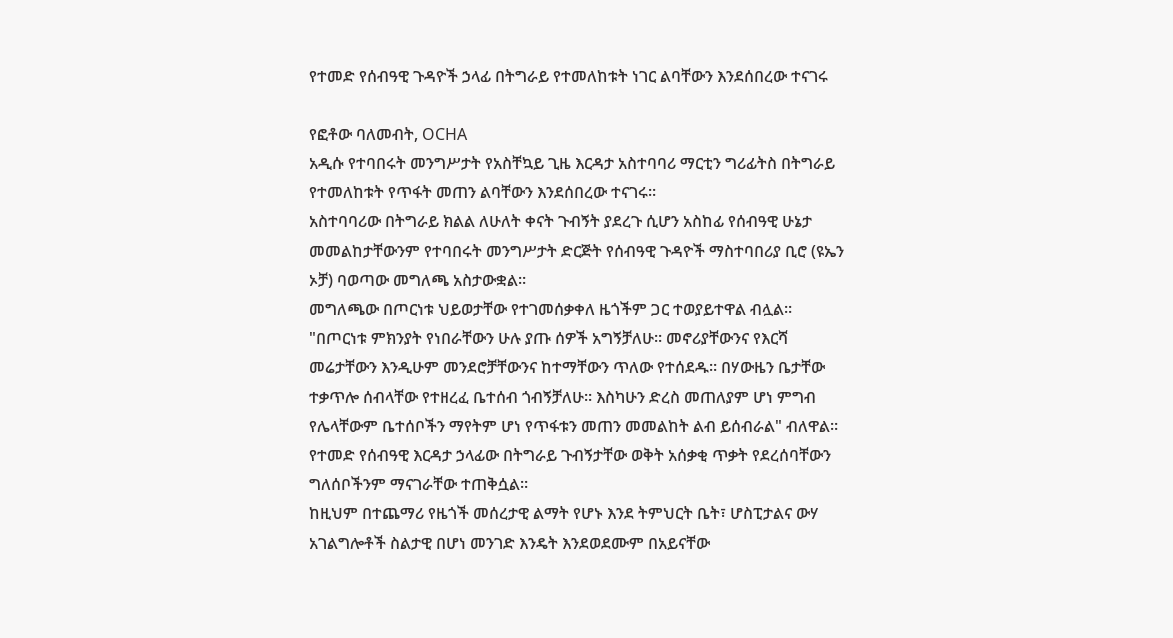የተመድ የሰብዓዊ ጉዳዮች ኃላፊ በትግራይ የተመለከቱት ነገር ልባቸውን እንደሰበረው ተናገሩ

የፎቶው ባለመብት, OCHA
አዲሱ የተባበሩት መንግሥታት የአስቸኳይ ጊዜ እርዳታ አስተባባሪ ማርቲን ግሪፊትስ በትግራይ የተመለከቱት የጥፋት መጠን ልባቸውን እንደሰበረው ተናገሩ።
አስተባባሪው በትግራይ ክልል ለሁለት ቀናት ጉብኝት ያደረጉ ሲሆን አስከፊ የሰብዓዊ ሁኔታ መመልከታቸውንም የተባበሩት መንግሥታት ድርጅት የሰብዓዊ ጉዳዮች ማስተባበሪያ ቢሮ (ዩኤን ኦቻ) ባወጣው መግለጫ አስታውቋል።
መግለጫው በጦርነቱ ህይወታቸው የተገመሰቃቀለ ዜጎችም ጋር ተወያይተዋል ብሏል።
"በጦርነቱ ምክንያት የነበራቸውን ሁሉ ያጡ ሰዎች አግኝቻለሁ። መኖሪያቸውንና የእርሻ መሬታቸውን እንዲሁም መንደሮቻቸውንና ከተማቸውን ጥለው የተሰደዱ። በሃውዜን ቤታቸው ተቃጥሎ ሰብላቸው የተዘረፈ ቤተሰብ ጎብኝቻለሁ። እስካሁን ድረስ መጠለያም ሆነ ምግብ የሌላቸውም ቤተሰቦችን ማየትም ሆነ የጥፋቱን መጠን መመልከት ልብ ይሰብራል" ብለዋል።
የተመድ የሰብዓዊ እርዳታ ኃላፊው በትግራይ ጉብኝታቸው ወቅት አሰቃቂ ጥቃት የደረሰባቸውን ግለሰቦችንም ማናገራቸው ተጠቅሷል።
ከዚህም በተጨማሪ የዜጎች መሰረታዊ ልማት የሆኑ እንደ ትምህርት ቤት፣ ሆስፒታልና ውሃ አገልግሎቶች ስልታዊ በሆነ መንገድ እንዴት እንደወደሙም በአይናቸው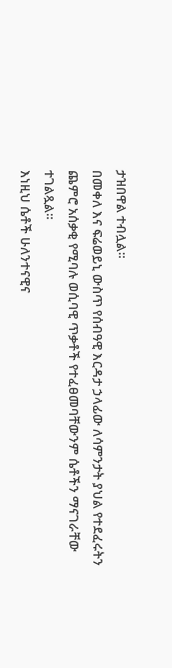ታዝበዋል ተብሏል።
በመቀለ እና ፍሬወይኒ ውስጥ የሰብዓዊ እርዳታ ኃላፊው ለሳምንታት ያህል የተደፈሩትን ጨምሮ አሰቃቂ የሚባሉ ወሲባዊ ጥቃቶች የተፈፀመባቸውንም ሴቶችን ማናገራቸው ተገልጿል።
እነዚህ ሴቶች ሁለንተናዊና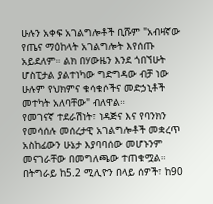ሁሉን አቀፍ አገልግሎቶች ቢሹም "አብዛኛው የጤና ማዕከላት አገልግሎት እየሰጡ አይደለም። ልክ በሃውዜን እንደ ጎበኘሁት ሆስፒታል ያልተነካው ግድግዳው ብቻ ነው ሁሉም የህክምና ቁሳቁሶችና መድኃኒቶች መተካት አለባቸው" ብለዋል።
የመገናኛ ተደራሽነት፣ ነዳጅና እና የባንክን የመሳሰሉ መሰረታዊ አገልግሎቶች መቋረጥ አስከፊውን ሁኔታ እያባባሰው መሆኑንም መናገራቸው በመግለጫው ተጠቁሟል።
በትግራይ ከ5.2 ሚሊዮን በላይ ሰዎች፣ ከ90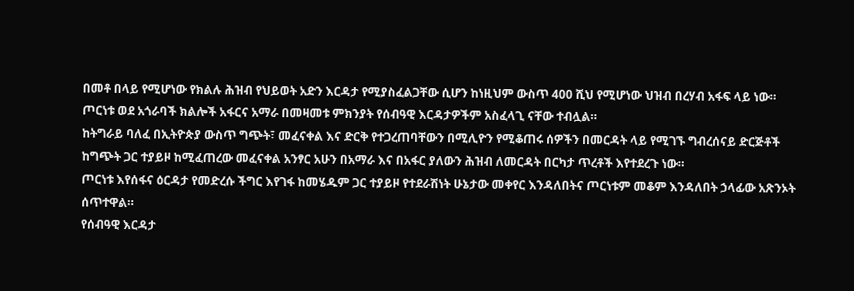በመቶ በላይ የሚሆነው የክልሉ ሕዝብ የህይወት አድን እርዳታ የሚያስፈልጋቸው ሲሆን ከነዚህም ውስጥ 400 ሺህ የሚሆነው ህዝብ በረሃብ አፋፍ ላይ ነው።
ጦርነቱ ወደ አጎራባች ክልሎች አፋርና አማራ በመዛመቱ ምክንያት የሰብዓዊ እርዳታዎችም አስፈላጊ ናቸው ተብሏል።
ከትግራይ ባለፈ በኢትዮጵያ ውስጥ ግጭት፣ መፈናቀል እና ድርቅ የተጋረጠባቸውን በሚሊዮን የሚቆጠሩ ሰዎችን በመርዳት ላይ የሚገኙ ግብረሰናይ ድርጅቶች ከግጭት ጋር ተያይዞ ከሚፈጠረው መፈናቀል አንፃር አሁን በአማራ እና በአፋር ያለውን ሕዝብ ለመርዳት በርካታ ጥረቶች እየተደረጉ ነው።
ጦርነቱ እየሰፋና ዕርዳታ የመድረሱ ችግር እየገፋ ከመሄዱም ጋር ተያይዞ የተደራሽነት ሁኔታው መቀየር እንዳለበትና ጦርነቱም መቆም እንዳለበት ኃላፊው አጽንኦት ሰጥተዋል።
የሰብዓዊ እርዳታ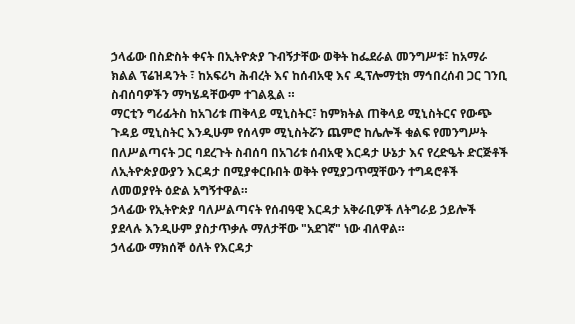ኃላፊው በስድስት ቀናት በኢትዮጵያ ጉብኝታቸው ወቅት ከፌደራል መንግሥቱ፣ ከአማራ ክልል ፕሬዝዳንት ፣ ከአፍሪካ ሕብረት እና ከሰብአዊ እና ዲፕሎማቲክ ማኅበረሰብ ጋር ገንቢ ስብሰባዎችን ማካሄዳቸውም ተገልጿል ።
ማርቲን ግሪፊትስ ከአገሪቱ ጠቅላይ ሚኒስትር፣ ከምክትል ጠቅላይ ሚኒስትርና የውጭ ጉዳይ ሚኒስትር እንዲሁም የሰላም ሚኒስትሯን ጨምሮ ከሌሎች ቁልፍ የመንግሥት በለሥልጣናት ጋር ባደረጉት ስብሰባ በአገሪቱ ሰብአዊ እርዳታ ሁኔታ እና የረድዔት ድርጅቶች ለኢትዮጵያውያን እርዳታ በሚያቀርቡበት ወቅት የሚያጋጥሟቸውን ተግዳሮቶች ለመወያየት ዕድል አግኝተዋል።
ኃላፊው የኢትዮጵያ ባለሥልጣናት የሰብዓዊ እርዳታ አቅራቢዎች ለትግራይ ኃይሎች ያደላሉ እንዲሁም ያስታጥቃሉ ማለታቸው "አደገኛ" ነው ብለዋል።
ኃላፊው ማክሰኞ ዕለት የእርዳታ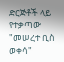ድርጅቶች ላይ የተቃጣው "መሠረተ ቢስ ወቀሳ"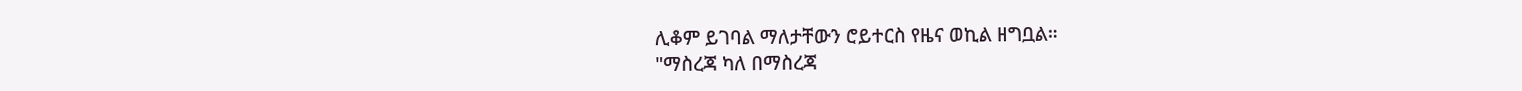ሊቆም ይገባል ማለታቸውን ሮይተርስ የዜና ወኪል ዘግቧል።
"ማስረጃ ካለ በማስረጃ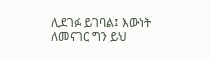ሊደገፉ ይገባል፤ እውነት ለመናገር ግን ይህ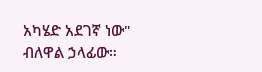አካሄድ አደገኛ ነው" ብለዋል ኃላፊው።